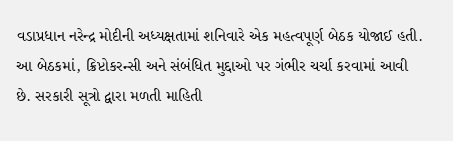વડાપ્રધાન નરેન્દ્ર મોદીની અધ્યક્ષતામાં શનિવારે એક મહત્વપૂર્ણ બેઠક યોજાઈ હતી. આ બેઠકમાં, ક્રિપ્ટોકરન્સી અને સંબંધિત મુદ્દાઓ પર ગંભીર ચર્ચા કરવામાં આવી છે. સરકારી સૂત્રો દ્વારા મળતી માહિતી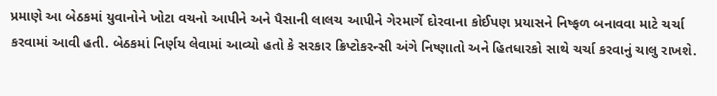પ્રમાણે આ બેઠકમાં યુવાનોને ખોટા વચનો આપીને અને પૈસાની લાલચ આપીને ગેરમાર્ગે દોરવાના કોઈપણ પ્રયાસને નિષ્ફળ બનાવવા માટે ચર્ચા કરવામાં આવી હતી. બેઠકમાં નિર્ણય લેવામાં આવ્યો હતો કે સરકાર ક્રિપ્ટોકરન્સી અંગે નિષ્ણાતો અને હિતધારકો સાથે ચર્ચા કરવાનું ચાલુ રાખશે.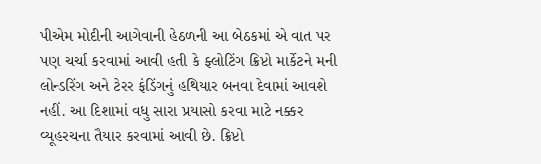પીએમ મોદીની આગેવાની હેઠળની આ બેઠકમાં એ વાત પર પણ ચર્ચા કરવામાં આવી હતી કે ફ્લોટિંગ ક્રિપ્ટો માર્કેટને મની લોન્ડરિંગ અને ટેરર ફંડિંગનું હથિયાર બનવા દેવામાં આવશે નહીં. આ દિશામાં વધુ સારા પ્રયાસો કરવા માટે નક્કર વ્યૂહરચના તૈયાર કરવામાં આવી છે. ક્રિપ્ટો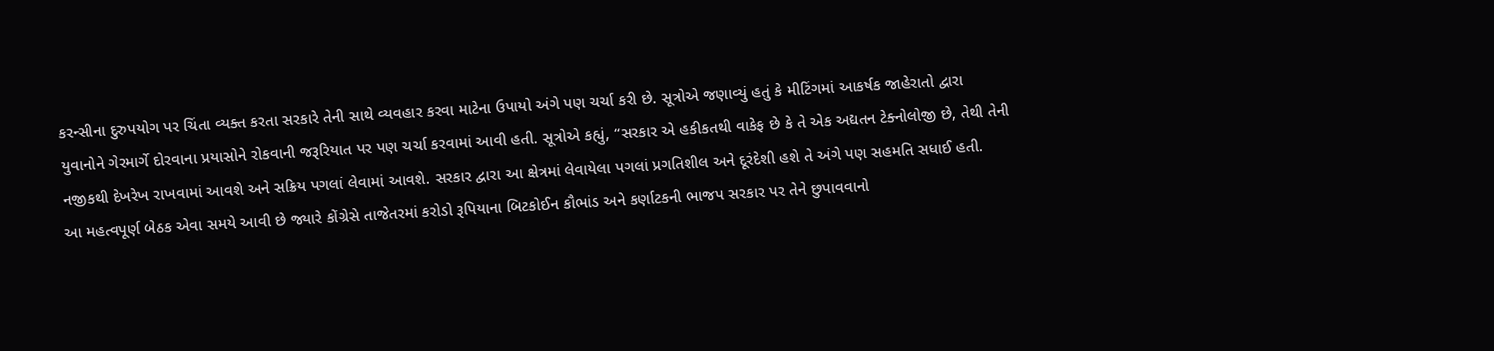કરન્સીના દુરુપયોગ પર ચિંતા વ્યક્ત કરતા સરકારે તેની સાથે વ્યવહાર કરવા માટેના ઉપાયો અંગે પણ ચર્ચા કરી છે. સૂત્રોએ જણાવ્યું હતું કે મીટિંગમાં આકર્ષક જાહેરાતો દ્વારા યુવાનોને ગેરમાર્ગે દોરવાના પ્રયાસોને રોકવાની જરૂરિયાત પર પણ ચર્ચા કરવામાં આવી હતી. સૂત્રોએ કહ્યું, “સરકાર એ હકીકતથી વાકેફ છે કે તે એક અદ્યતન ટેક્નોલોજી છે, તેથી તેની નજીકથી દેખરેખ રાખવામાં આવશે અને સક્રિય પગલાં લેવામાં આવશે. સરકાર દ્વારા આ ક્ષેત્રમાં લેવાયેલા પગલાં પ્રગતિશીલ અને દૂરંદેશી હશે તે અંગે પણ સહમતિ સધાઈ હતી.
આ મહત્વપૂર્ણ બેઠક એવા સમયે આવી છે જ્યારે કોંગ્રેસે તાજેતરમાં કરોડો રૂપિયાના બિટકોઈન કૌભાંડ અને કર્ણાટકની ભાજપ સરકાર પર તેને છુપાવવાનો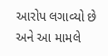આરોપ લગાવ્યો છે અને આ મામલે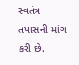સ્વતંત્ર તપાસની માંગ કરી છે.